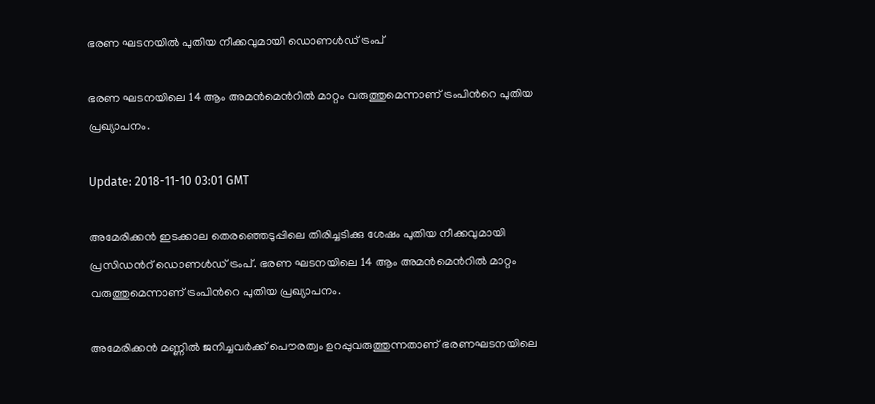ഭരണ ഘടനയില്‍ പുതിയ നീക്കവുമായി ഡൊണള്‍ഡ് ട്രംപ്

ഭരണ ഘടനയിലെ 14 ആം അമന്‍മെന്‍റില്‍ മാറ്റം വരുത്തുമെന്നാണ് ട്രംപിന്‍റെ പുതിയ പ്രഖ്യാപനം.

Update: 2018-11-10 03:01 GMT

അമേരിക്കന്‍ ഇടക്കാല തെരഞ്ഞെടുപ്പിലെ തിരിച്ചടിക്കു ശേഷം പുതിയ നീക്കവുമായി പ്രസിഡന്‍റ് ഡൊണള്‍ഡ് ട്രംപ്. ഭരണ ഘടനയിലെ 14 ആം അമന്‍മെന്‍റില്‍ മാറ്റം വരുത്തുമെന്നാണ് ട്രംപിന്‍റെ പുതിയ പ്രഖ്യാപനം.

അമേരിക്കന്‍ മണ്ണില്‍ ജനിച്ചവര്‍ക്ക് പൌരത്വം ഉറപ്പുവരുത്തുന്നതാണ് ഭരണഘടനയിലെ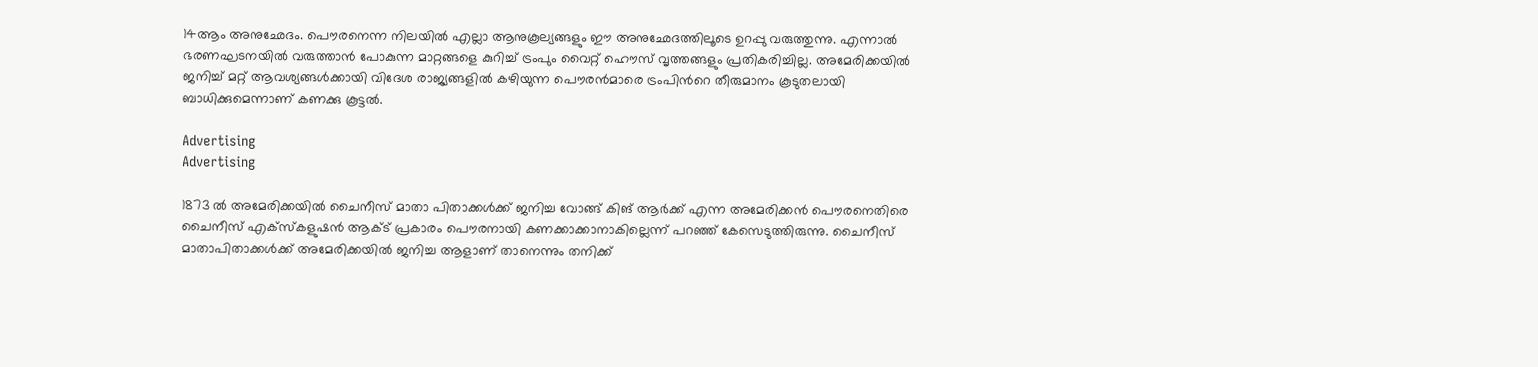14ആം അനുഛേദം. പൌരനെന്ന നിലയില്‍ എല്ലാ ആനുകൂല്യങ്ങളും ഈ അനുഛേദത്തിലൂടെ ഉറപ്പു വരുത്തുന്നു. എന്നാല്‍ ഭരണഘടനയില്‍ വരുത്താന്‍ പോകുന്ന മാറ്റങ്ങളെ കുറിച്ച് ട്രംപും വൈറ്റ് ഹൌസ് വൃത്തങ്ങളും പ്രതികരിച്ചില്ല. അമേരിക്കയില്‍ ജനിച്ച് മറ്റ് ആവശ്യങ്ങള്‍ക്കായി വിദേശ രാജ്യങ്ങളില്‍ കഴിയുന്ന പൌരന്‍മാരെ ട്രംപിന്‍റെ തീരുമാനം കൂടുതലായി ബാധിക്കുമെന്നാണ് കണക്കു കൂട്ടല്‍.

Advertising
Advertising

1873 ല്‍ അമേരിക്കയില്‍ ചൈനീസ് മാതാ പിതാക്കള്‍ക്ക് ജനിച്ച വോങ്ങ് കിങ് ആര്‍ക്ക് എന്ന അമേരിക്കന്‍ പൌരനെതിരെ ചൈനീസ് എക്സ്കളുഷന്‍ ആക്ട് പ്രകാരം പൌരനായി കണക്കാക്കാനാകില്ലെന്ന് പറഞ്ഞ് കേസെടുത്തിരുന്നു. ചൈനീസ് മാതാപിതാക്കള്‍ക്ക് അമേരിക്കയില്‍ ജനിച്ച ആളാണ് താനെന്നും തനിക്ക്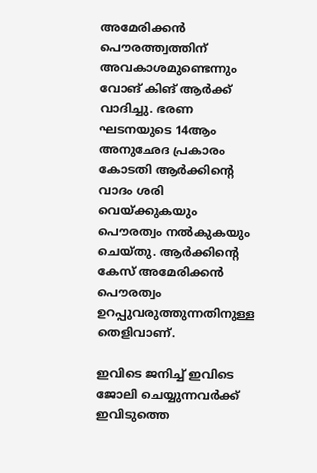അമേരിക്കന്‍ പൌരത്ത്വത്തിന് അവകാശമുണ്ടെന്നും വോങ് കിങ് ആര്‍ക്ക് വാദിച്ചു. ഭരണ ഘടനയുടെ 14ആം അനുഛേദ പ്രകാരം കോടതി ആര്‍ക്കിന്‍റെ വാദം ശരി വെയ്ക്കുകയും പൌരത്വം നല്‍കുകയും ചെയ്തു. ആര്‍ക്കിന്‍റെ കേസ് അമേരിക്കന്‍ പൌരത്വം ഉറപ്പുവരുത്തുന്നതിനുള്ള തെളിവാണ്.

ഇവിടെ ജനിച്ച് ഇവിടെ ജോലി ചെയ്യുന്നവര്‍ക്ക് ഇവിടുത്തെ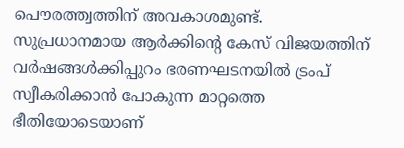പൌരത്ത്വത്തിന് അവകാശമുണ്ട്. സുപ്രധാനമായ ആര്‍ക്കിന്‍റെ കേസ് വിജയത്തിന് വര്‍ഷങ്ങള്‍ക്കിപ്പുറം ഭരണഘടനയില്‍ ട്രംപ് സ്വീകരിക്കാന്‍ പോകുന്ന മാറ്റത്തെ ഭീതിയോടെയാണ്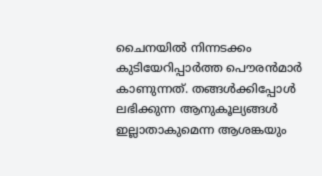ചൈനയില്‍ നിന്നടക്കം കുടിയേറിപ്പാര്‍ത്ത പൌരന്‍മാര്‍ കാണുന്നത്. തങ്ങള്‍ക്കിപ്പോള്‍ ലഭിക്കുന്ന ആനുകൂല്യങ്ങള്‍ ഇല്ലാതാകുമെന്ന ആശങ്കയും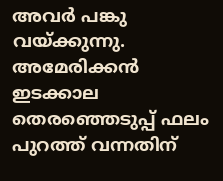അവര്‍ പങ്കു വയ്ക്കുന്നു. അമേരിക്കന്‍ ഇടക്കാല തെരഞ്ഞെടുപ്പ് ഫലം പുറത്ത് വന്നതിന്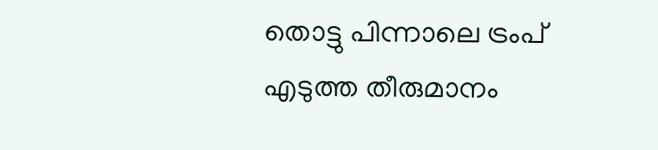തൊട്ടു പിന്നാലെ ട്രംപ് എടുത്ത തീരുമാനം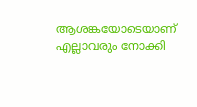ആശങ്കയോടെയാണ് എല്ലാവരും നോക്കി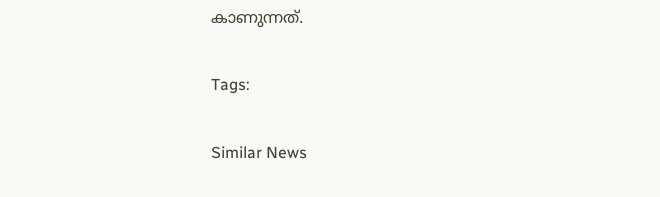കാണുന്നത്.

Tags:

Similar News